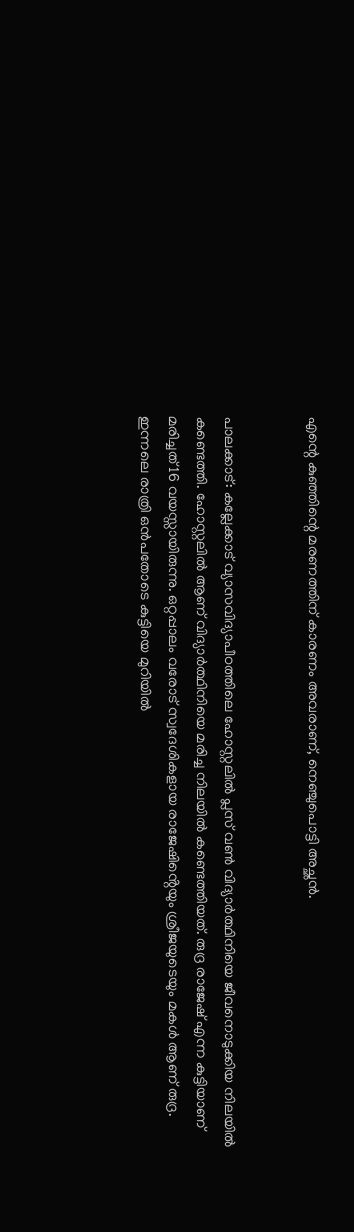എന്റെ കുഞ്ഞിന്റെ മരണത്തിന് കാരണം അവരാണ്, നെഞ്ചുപൊട്ടി അച്ഛൻ.


പാലക്കാട്: കല്ലേക്കാട് വ്യാസവിദ്യാപീഠത്തിലെ ഹോസ്റ്റലിൽ പ്ലസ് വൺ വിദ്യാർത്ഥിനിയെ ജീവനൊടുക്കിയ നിലയിൽ കണ്ടെത്തി. ഹോസ്റ്റലിൽ ആണ് വിദ്യാർത്ഥിനിയെ മരിച്ച നിലയിൽ കണ്ടെത്തിയത്. രുദ്ര രാജേഷ് എന്ന കുട്ടിയാണ് മരിച്ചത് 16 വയസ്സായിരുന്നു. ഒറ്റപ്പാലം വരോട് സ്വദേശികളായ രാജേഷിൻ്റെയും ശ്രീജയുടെയും മകൾ ആണ് രുദ്ര. ഇന്നലെ രാത്രി ഒൻപതോടെ കുട്ടിയെ മുറിയിൽ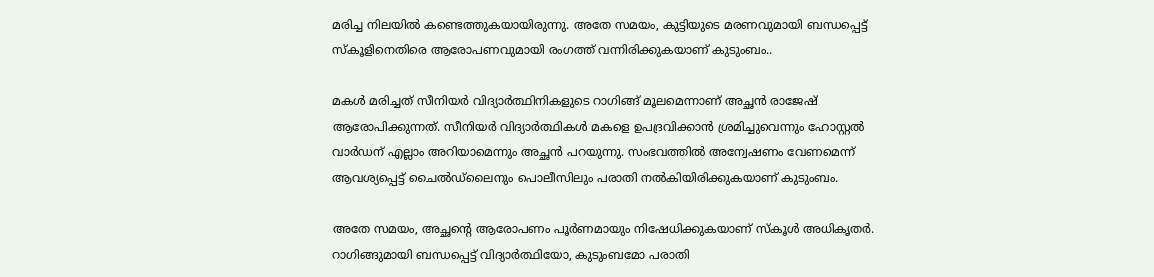മരിച്ച നിലയിൽ കണ്ടെത്തുകയായിരുന്നു. അതേ സമയം, കുട്ടിയുടെ മരണവുമായി ബന്ധപ്പെട്ട് സ്‌കൂളിനെതിരെ ആരോപണവുമായി രംഗത്ത് വന്നിരിക്കുകയാണ് കുടുംബം..

മകൾ മരിച്ചത് സീനിയർ വിദ്യാർത്ഥിനികളുടെ റാഗിങ്ങ് മൂലമെന്നാണ് അച്ഛൻ രാജേഷ് ആരോപിക്കുന്നത്. സീനിയർ വിദ്യാർത്ഥികൾ മകളെ ഉപദ്രവിക്കാന്‍ ശ്രമിച്ചുവെന്നും ഹോസ്റ്റൽ വാർഡന് എല്ലാം അറിയാമെന്നും അച്ഛൻ പറയുന്നു. സംഭവത്തിൽ അന്വേഷണം വേണമെന്ന് ആവശ്യപ്പെട്ട് ചൈൽഡ്ലൈനും പൊലീസിലും പരാതി നൽകിയിരിക്കുകയാണ് കുടുംബം.

അതേ സമയം, അച്ഛന്റെ ആരോപണം പൂർണമായും നിഷേധിക്കുകയാണ് സ്കൂൾ അധികൃതർ. റാഗിങ്ങുമായി ബന്ധപ്പെട്ട് വിദ്യാർത്ഥിയോ, കുടുംബമോ പരാതി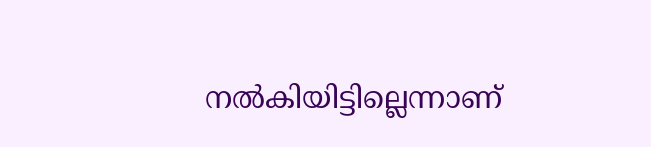നൽകിയിട്ടില്ലെന്നാണ്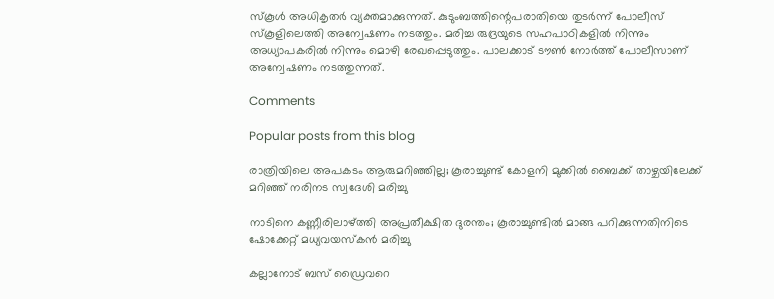സ്കൂൾ അധികൃതർ വ്യക്തമാക്കുന്നത്. കുടുംബത്തിന്റെപരാതിയെ തുടർന്ന് പോലീസ് സ്കൂളിലെത്തി അന്വേഷണം നടത്തും. മരിച്ച രുദ്രയുടെ സഹപാഠികളിൽ നിന്നും അധ്യാപകരിൽ നിന്നും മൊഴി രേഖപ്പെടുത്തും. പാലക്കാട് ടൗൺ നോർത്ത് പോലീസാണ് അന്വേഷണം നടത്തുന്നത്.

Comments

Popular posts from this blog

രാത്രിയിലെ അപകടം ആരുമറിഞ്ഞില്ല; കൂരാച്ചുണ്ട് കോളനി മുക്കിൽ ബൈക്ക് താഴ്ചയിലേക്ക് മറിഞ്ഞ് നരിനട സ്വദേശി മരിച്ചു

നാടിനെ കണ്ണീരിലാഴ്ത്തി അപ്രതീക്ഷിത ദുരന്തം; കൂരാച്ചുണ്ടിൽ മാങ്ങ പറിക്കുന്നതിനിടെ ഷോക്കേറ്റ് മധ്യവയസ്കൻ മരിച്ചു

കല്ലാനോട് ബസ് ഡ്രൈവറെ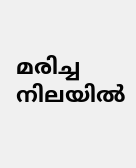മരിച്ച നിലയിൽ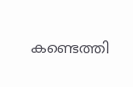കണ്ടെത്തി